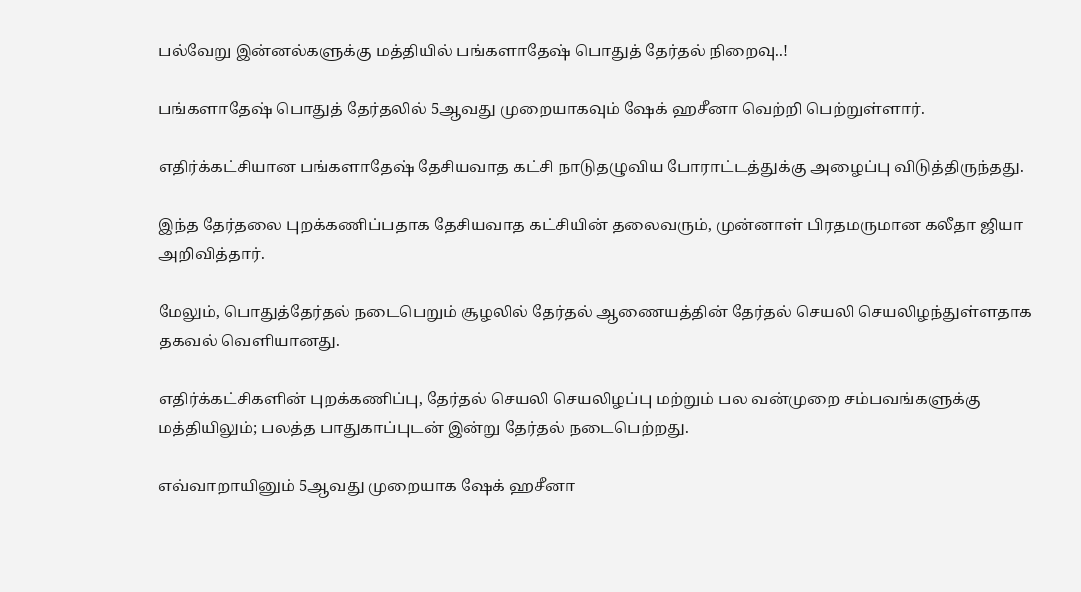பல்வேறு இன்னல்களுக்கு மத்தியில் பங்களாதேஷ் பொதுத் தேர்தல் நிறைவு..!

பங்களாதேஷ் பொதுத் தேர்தலில் 5ஆவது முறையாகவும் ஷேக் ஹசீனா வெற்றி பெற்றுள்ளார்.

எதிர்க்கட்சியான பங்களாதேஷ் தேசியவாத கட்சி நாடுதழுவிய போராட்டத்துக்கு அழைப்பு விடுத்திருந்தது.

இந்த தேர்தலை புறக்கணிப்பதாக தேசியவாத கட்சியின் தலைவரும், முன்னாள் பிரதமருமான கலீதா ஜியா அறிவித்தார்.

மேலும், பொதுத்தேர்தல் நடைபெறும் சூழலில் தேர்தல் ஆணையத்தின் தேர்தல் செயலி செயலிழந்துள்ளதாக தகவல் வெளியானது.

எதிர்க்கட்சிகளின் புறக்கணிப்பு, தேர்தல் செயலி செயலிழப்பு மற்றும் பல வன்முறை சம்பவங்களுக்கு மத்தியிலும்; பலத்த பாதுகாப்புடன் இன்று தேர்தல் நடைபெற்றது.

எவ்வாறாயினும் 5ஆவது முறையாக ஷேக் ஹசீனா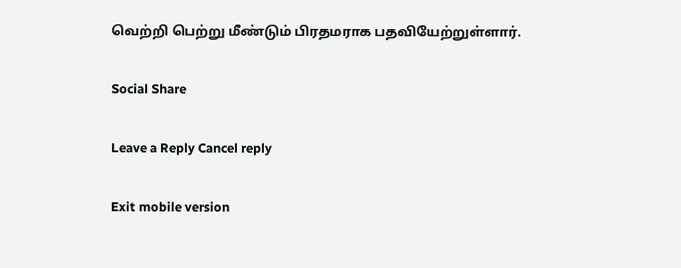வெற்றி பெற்று மீண்டும் பிரதமராக பதவியேற்றுள்ளார்.

Social Share

Leave a Reply Cancel reply

Exit mobile version